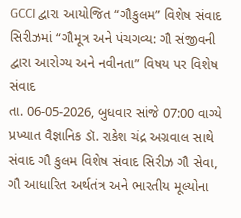GCCI દ્વારા આયોજિત “ગૌકુલમ” વિશેષ સંવાદ સિરીઝમાં “ગૌમૂત્ર અને પંચગવ્ય: ગૌ સંજીવની દ્વારા આરોગ્ય અને નવીનતા” વિષય પર વિશેષ સંવાદ
તા. 06-05-2026, બુધવાર સાંજે 07:00 વાગ્યે પ્રખ્યાત વૈજ્ઞાનિક ડૉ. રાકેશ ચંદ્ર અગ્રવાલ સાથે સંવાદ ગૌ કુલમ વિશેષ સંવાદ સિરીઝ ગૌ સેવા, ગૌ આધારિત અર્થતંત્ર અને ભારતીય મૂલ્યોના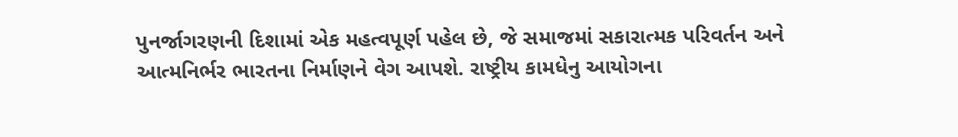પુનર્જાગરણની દિશામાં એક મહત્વપૂર્ણ પહેલ છે, જે સમાજમાં સકારાત્મક પરિવર્તન અને આત્મનિર્ભર ભારતના નિર્માણને વેગ આપશે. રાષ્ટ્રીય કામધેનુ આયોગના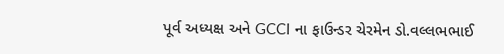પૂર્વ અધ્યક્ષ અને GCCI ના ફાઉન્ડર ચેરમેન ડો.વલ્લભભાઈ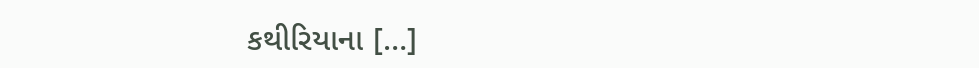કથીરિયાના […]